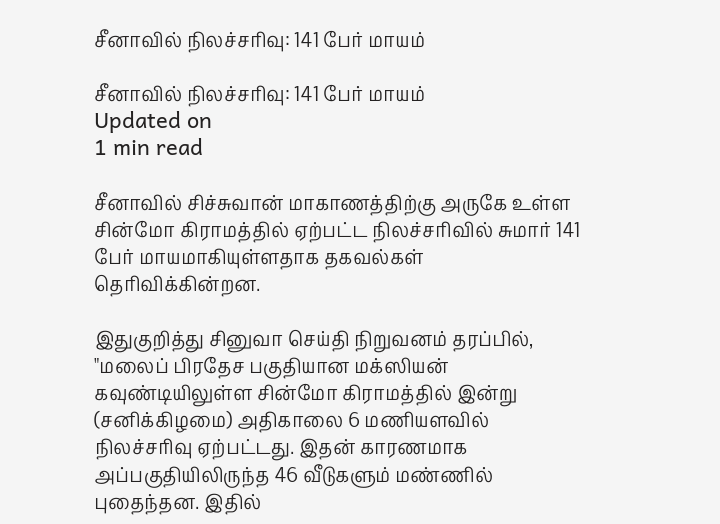சீனாவில் நிலச்சரிவு: 141 பேர் மாயம்

சீனாவில் நிலச்சரிவு: 141 பேர் மாயம்
Updated on
1 min read

சீனாவில் சிச்சுவான் மாகாணத்திற்கு அருகே உள்ள சின்மோ கிராமத்தில் ஏற்பட்ட நிலச்சரிவில் சுமார் 141 பேர் மாயமாகியுள்ளதாக தகவல்கள் தெரிவிக்கின்றன.

இதுகுறித்து சினுவா செய்தி நிறுவனம் தரப்பில், "மலைப் பிரதேச பகுதியான மக்ஸியன் கவுண்டியிலுள்ள சின்மோ கிராமத்தில் இன்று (சனிக்கிழமை) அதிகாலை 6 மணியளவில் நிலச்சரிவு ஏற்பட்டது. இதன் காரணமாக அப்பகுதியிலிருந்த 46 வீடுகளும் மண்ணில் புதைந்தன. இதில்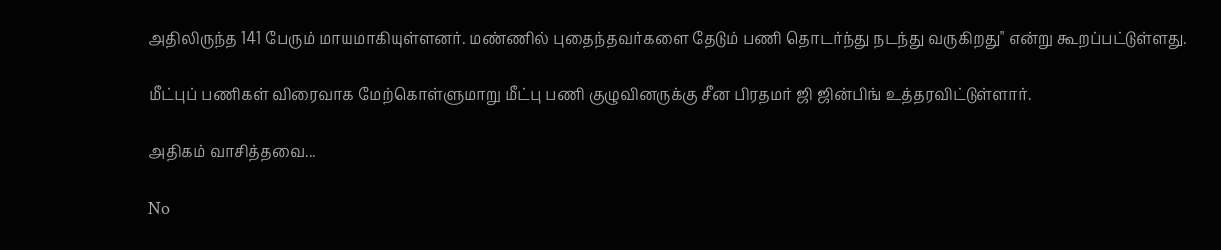அதிலிருந்த 141 பேரும் மாயமாகியுள்ளனர். மண்ணில் புதைந்தவர்களை தேடும் பணி தொடர்ந்து நடந்து வருகிறது" என்று கூறப்பட்டுள்ளது.

மீட்புப் பணிகள் விரைவாக மேற்கொள்ளுமாறு மீட்பு பணி குழுவினருக்கு சீன பிரதமர் ஜி ஜின்பிங் உத்தரவிட்டுள்ளார்.

அதிகம் வாசித்தவை...

No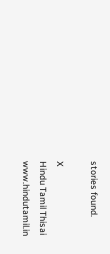stories found.

X
Hindu Tamil Thisai
www.hindutamil.in